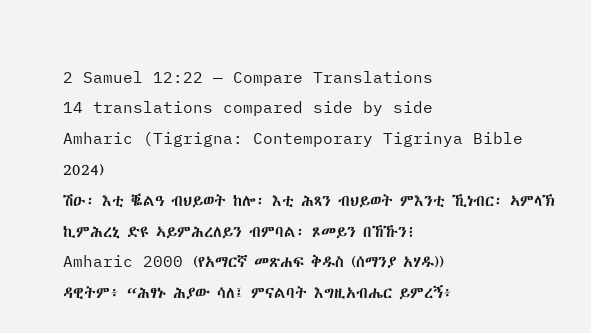2 Samuel 12:22 — Compare Translations
14 translations compared side by side
Amharic (Tigrigna: Contemporary Tigrinya Bible 2024)
ሽዑ፡ እቲ ቘልዓ ብህይወት ከሎ፡ እቲ ሕጻን ብህይወት ምእንቲ ኺነብር፡ ኣምላኽ ኪምሕረኒ ድዩ ኣይምሕረለይን ብምባል፡ ጾመይን በኸኹን፧
Amharic 2000 (የአማርኛ መጽሐፍ ቅዱስ (ሰማንያ አሃዱ))
ዳዊትም፥ “ሕፃኑ ሕያው ሳለ፤ ምናልባት እግዚአብሔር ይምረኝ፥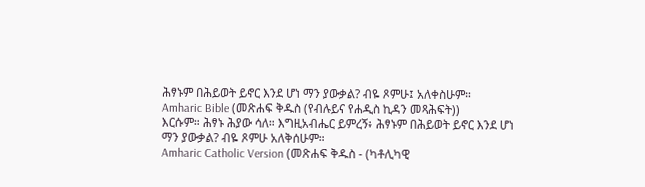ሕፃኑም በሕይወት ይኖር እንደ ሆነ ማን ያውቃል? ብዬ ጾምሁ፤ አለቀስሁም።
Amharic Bible (መጽሐፍ ቅዱስ (የብሉይና የሐዲስ ኪዳን መጻሕፍት))
እርሱም። ሕፃኑ ሕያው ሳለ። እግዚአብሔር ይምረኝ፥ ሕፃኑም በሕይወት ይኖር እንደ ሆነ ማን ያውቃል? ብዬ ጾምሁ አለቅሰሁም።
Amharic Catholic Version (መጽሐፍ ቅዱስ - (ካቶሊካዊ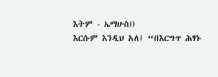እትም - ኤማሁስ))
እርሱም እንዲህ አለ፤ “በእርግጥ ሕፃኑ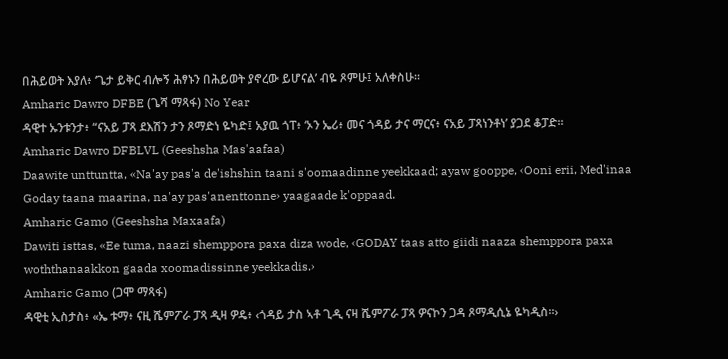በሕይወት እያለ፥ ‘ጌታ ይቅር ብሎኝ ሕፃኑን በሕይወት ያኖረው ይሆናል’ ብዬ ጾምሁ፤ አለቀስሁ።
Amharic Dawro DFBE (ጌሻ ማጻፋ) No Year
ዳዊተ ኡንቱንታ፥ “ናአይ ፓጻ ደእሽን ታን ጾማድነ ዬካድ፤ አያዉ ጎፐ፥ ‘ኦን ኤሪ፥ መና ጎዳይ ታና ማርና፥ ናአይ ፓጻነንቶነ’ ያጋደ ቆፓድ።
Amharic Dawro DFBLVL (Geeshsha Mas'aafaa)
Daawite unttuntta, «Na'ay pas'a de'ishshin taani s'oomaadinne yeekkaad; ayaw gooppe, ‹Ooni erii, Med'inaa Goday taana maarina, na'ay pas'anenttonne› yaagaade k'oppaad.
Amharic Gamo (Geeshsha Maxaafa)
Dawiti isttas, «Ee tuma, naazi shemppora paxa diza wode, ‹GODAY taas atto giidi naaza shemppora paxa woththanaakkon gaada xoomadissinne yeekkadis.›
Amharic Gamo (ጋሞ ማጻፋ)
ዳዊቲ ኢስታስ፥ «ኤ ቱማ፥ ናዚ ሼምፖራ ፓጻ ዲዛ ዎዴ፥ ‹ጎዳይ ታስ ኣቶ ጊዲ ናዛ ሼምፖራ ፓጻ ዎናኮን ጋዳ ጾማዲሲኔ ዬካዲስ።›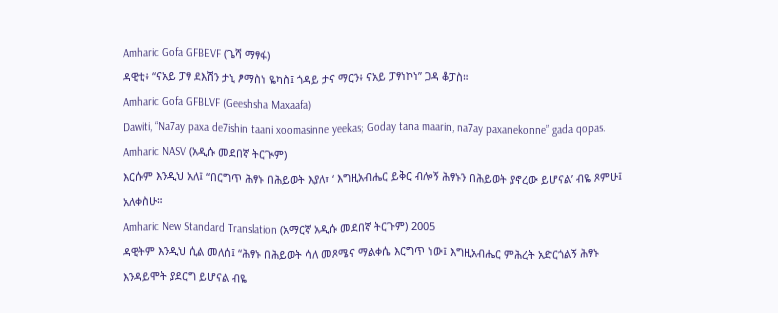Amharic Gofa GFBEVF (ጌሻ ማፃፋ)
ዳዊቲ፥ “ናአይ ፓፃ ደእሽን ታኒ ፆማስነ ዬካስ፤ ጎዳይ ታና ማርን፥ ናአይ ፓፃነኮነ” ጋዳ ቆፓስ።
Amharic Gofa GFBLVF (Geeshsha Maxaafa)
Dawiti, “Na7ay paxa de7ishin taani xoomasinne yeekas; Goday tana maarin, na7ay paxanekonne” gada qopas.
Amharic NASV (አዲሱ መደበኛ ትርጒም)
እርሱም እንዲህ አለ፤ “በርግጥ ሕፃኑ በሕይወት እያለ፣ ‘ እግዚአብሔር ይቅር ብሎኝ ሕፃኑን በሕይወት ያኖረው ይሆናል’ ብዬ ጾምሁ፤ አለቀስሁ።
Amharic New Standard Translation (አማርኛ አዲሱ መደበኛ ትርጉም) 2005
ዳዊትም እንዲህ ሲል መለሰ፤ “ሕፃኑ በሕይወት ሳለ መጾሜና ማልቀሴ እርግጥ ነው፤ እግዚአብሔር ምሕረት አድርጎልኝ ሕፃኑ እንዳይሞት ያደርግ ይሆናል ብዬ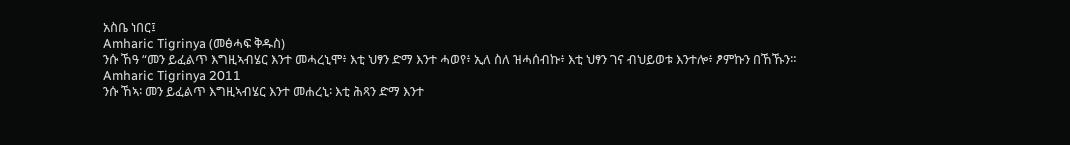አስቤ ነበር፤
Amharic Tigrinya (መፅሓፍ ቅዱስ)
ንሱ ኸዓ “መን ይፈልጥ እግዚኣብሄር እንተ መሓረኒሞ፥ እቲ ህፃን ድማ እንተ ሓወየ፥ ኢለ ስለ ዝሓሰብኩ፥ እቲ ህፃን ገና ብህይወቱ እንተሎ፥ ፆምኩን በኸኹን።
Amharic Tigrinya 2011
ንሱ ኸኣ፡ መን ይፈልጥ እግዚኣብሄር እንተ መሐረኒ፡ እቲ ሕጻን ድማ እንተ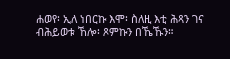ሐወየ፡ ኢለ ነበርኩ እሞ፡ ስለዚ እቲ ሕጻን ገና ብሕይወቱ ኸሎ፡ ጾምኩን በኼኹን።